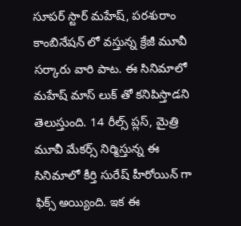సూపర్ స్టార్ మహేష్, పరశురాం కాంబినేషన్ లో వస్తున్న క్రేజీ మూవీ సర్కారు వారి పాట. ఈ సినిమాలో మహేష్ మాస్ లుక్ తో కనిపిస్తాడని తెలుస్తుంది. 14 రీల్స్ ప్లస్, మైత్రి మూవీ మేకర్స్ నిర్మిస్తున్న ఈ సినిమాలో కీర్తి సురేష్ హీరోయిన్ గా ఫిక్స్ అయ్యింది. ఇక ఈ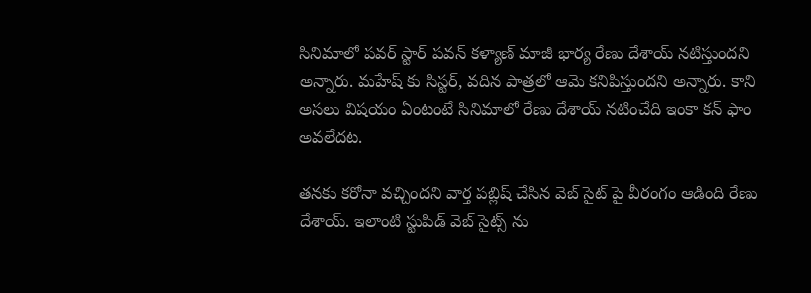సినిమాలో పవర్ స్టార్ పవన్ కళ్యాణ్ మాజీ భార్య రేణు దేశాయ్ నటిస్తుందని అన్నారు. మహేష్ కు సిస్టర్, వదిన పాత్రలో ఆమె కనిపిస్తుందని అన్నారు. కాని అసలు విషయం ఏంటంటే సినిమాలో రేణు దేశాయ్ నటించేది ఇంకా కన్ ఫాం అవలేదట.

తనకు కరోనా వచ్చిందని వార్త పబ్లిష్ చేసిన వెబ్ సైట్ పై వీరంగం ఆడింది రేణు దేశాయ్. ఇలాంటి స్టుపిడ్ వెబ్ సైట్స్ ను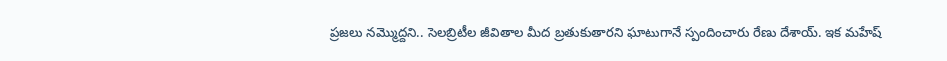ప్రజలు నమ్మొద్దని.. సెలబ్రిటీల జీవితాల మీద బ్రతుకుతారని ఘాటుగానే స్పందించారు రేణు దేశాయ్. ఇక మహేష్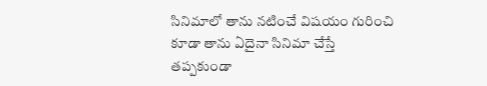సినిమాలో తాను నటించే విషయం గురించి కూడా తాను ఏదైనా సినిమా చేస్తే తప్పకుండా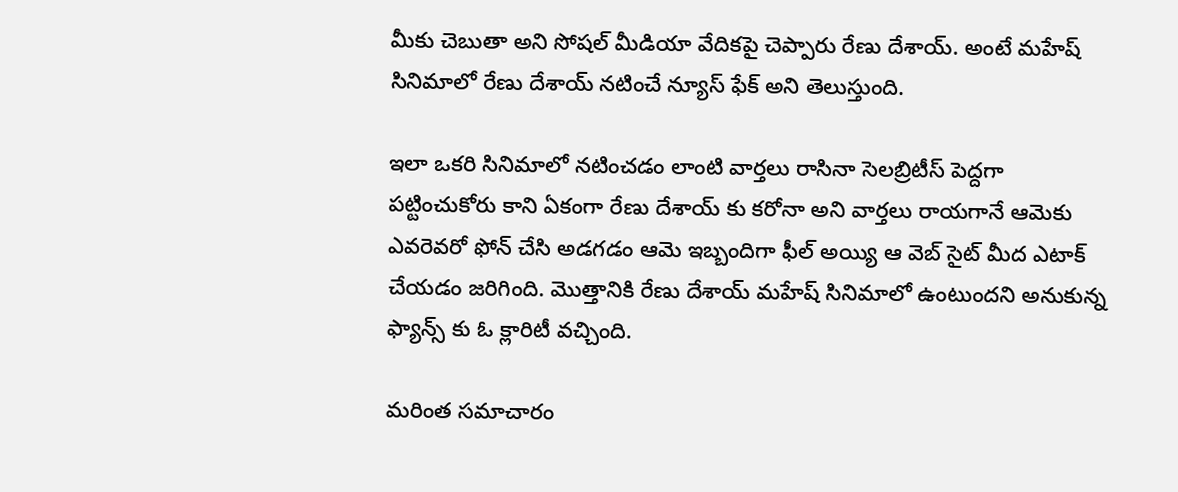మీకు చెబుతా అని సోషల్ మీడియా వేదికపై చెప్పారు రేణు దేశాయ్. అంటే మహేష్ సినిమాలో రేణు దేశాయ్ నటించే న్యూస్ ఫేక్ అని తెలుస్తుంది.

ఇలా ఒకరి సినిమాలో నటించడం లాంటి వార్తలు రాసినా సెలబ్రిటీస్ పెద్దగా పట్టించుకోరు కాని ఏకంగా రేణు దేశాయ్ కు కరోనా అని వార్తలు రాయగానే ఆమెకు ఎవరెవరో ఫోన్ చేసి అడగడం ఆమె ఇబ్బందిగా ఫీల్ అయ్యి ఆ వెబ్ సైట్ మీద ఎటాక్ చేయడం జరిగింది. మొత్తానికి రేణు దేశాయ్ మహేష్ సినిమాలో ఉంటుందని అనుకున్న ఫ్యాన్స్ కు ఓ క్లారిటీ వచ్చింది.

మరింత సమాచారం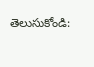తెలుసుకోండి: